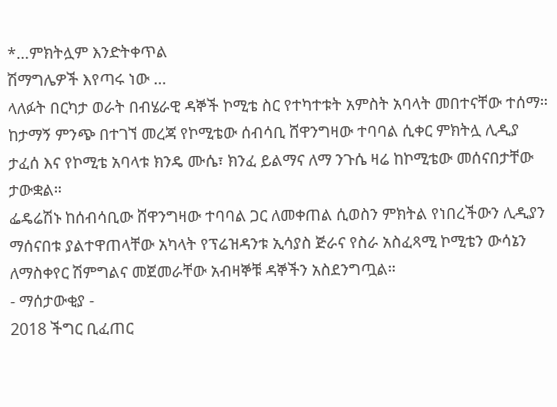*…ምክትሏም እንድትቀጥል
ሽማግሌዎች እየጣሩ ነው …
ላለፉት በርካታ ወራት በብሄራዊ ዳኞች ኮሚቴ ስር የተካተቱት አምስት አባላት መበተናቸው ተሰማ።
ከታማኝ ምንጭ በተገኘ መረጃ የኮሚቴው ሰብሳቢ ሸዋንግዛው ተባባል ሲቀር ምክትሏ ሊዲያ ታፈሰ እና የኮሚቴ አባላቱ ክንዴ ሙሴ፣ ክንፈ ይልማና ለማ ንጉሴ ዛሬ ከኮሚቴው መሰናበታቸው ታውቋል።
ፌዴሬሽኑ ከሰብሳቢው ሸዋንግዛው ተባባል ጋር ለመቀጠል ሲወስን ምክትል የነበረችውን ሊዲያን ማሰናበቱ ያልተዋጠላቸው አካላት የፕሬዝዳንቱ ኢሳያስ ጅራና የስራ አስፈጻሚ ኮሚቴን ውሳኔን ለማስቀየር ሽምግልና መጀመራቸው አብዛኞቹ ዳኞችን አስደንግጧል።
- ማሰታውቂያ -
2018 ችግር ቢፈጠር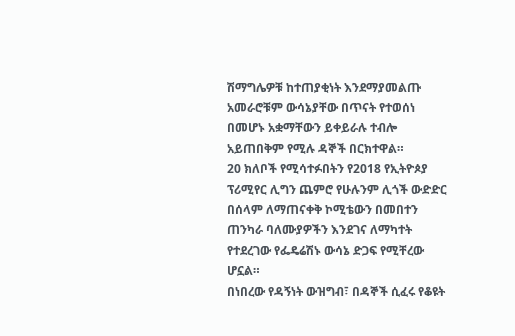ሽማግሌዎቹ ከተጠያቂነት እንደማያመልጡ አመራሮቹም ውሳኔያቸው በጥናት የተወሰነ በመሆኑ አቋማቸውን ይቀይራሉ ተብሎ አይጠበቅም የሚሉ ዳኞች በርክተዋል።
20 ክለቦች የሚሳተፉበትን የ2018 የኢትዮጶያ ፕሪሚየር ሊግን ጨምሮ የሁሉንም ሊጎች ውድድር በሰላም ለማጠናቀቅ ኮሚቴውን በመበተን ጠንካራ ባለሙያዎችን እንደገና ለማካተት የተደረገው የፌዴሬሽኑ ውሳኔ ድጋፍ የሚቸረው ሆኗል።
በነበረው የዳኝነት ውዝግብ፣ በዳኞች ሲፈሩ የቆዩት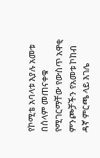የኮሚቴ አባላቱ እያሉ አመቱ በሰላም መጠናቀቁ የሚገርማቸው የውስጥ አዋቂ ምንጮቻችን የአመቱ ኮከብ ዳኛ ምርጫ ላይ እገሌ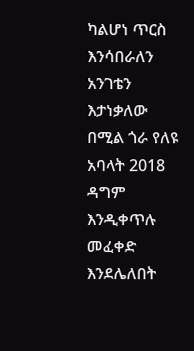ካልሆነ ጥርስ እንሳበራለን አንገቴን እታነቃለው በሚል ጎራ የለዩ አባላት 2018 ዳግም እንዲቀጥሉ መፈቀድ እንደሌለበት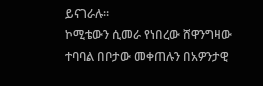ይናገራሉ።
ኮሚቴውን ሲመራ የነበረው ሸዋንግዛው ተባባል በቦታው መቀጠሉን በአዎንታዊ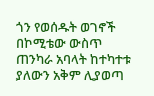ጎን የወሰዱት ወገኖች በኮሚቴው ውስጥ ጠንካራ አባላት ከተካተቱ ያለውን አቅም ሊያወጣ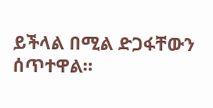ይችላል በሚል ድጋፋቸውን ሰጥተዋል።